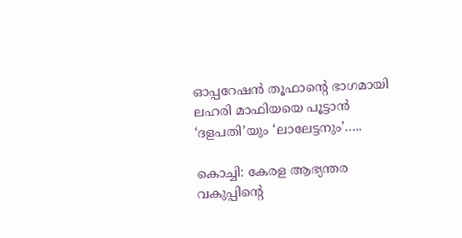ഓപ്പറേഷൻ തൂഫാന്റെ ഭാഗമായി ലഹരി മാഫിയയെ പൂട്ടാൻ ‘ദളപതി’യും ‘ലാലേട്ടനും’…..

കൊച്ചി: കേരള ആഭ്യന്തര വകുപ്പിന്റെ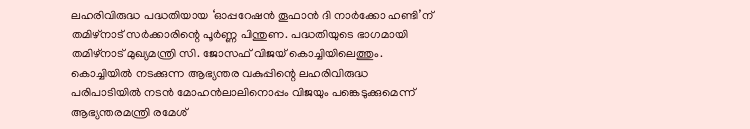ലഹരിവിരുദ്ധ പദ്ധതിയായ ‘ഓപ്പറേഷൻ തൂഫാൻ ദി നാർക്കോ ഹണ്ടി’ന് തമിഴ്‌നാട് സർക്കാരിന്റെ പൂർണ്ണ പിന്തുണ. പദ്ധതിയുടെ ഭാഗമായി തമിഴ്‌നാട് മുഖ്യമന്ത്രി സി. ജോസഫ് വിജയ് കൊച്ചിയിലെത്തും. കൊച്ചിയിൽ നടക്കുന്ന ആഭ്യന്തര വകുപ്പിന്റെ ലഹരിവിരുദ്ധ പരിപാടിയിൽ നടൻ മോഹൻലാലിനൊപ്പം വിജയും പങ്കെടുക്കുമെന്ന് ആഭ്യന്തരമന്ത്രി രമേശ്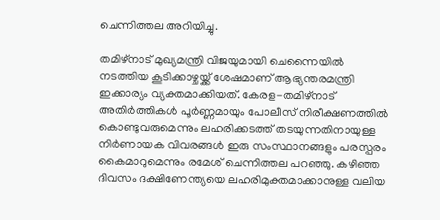ചെന്നിത്തല അറിയിച്ചു.

തമിഴ്‌നാട് മുഖ്യമന്ത്രി വിജയുമായി ചെന്നൈയിൽ നടത്തിയ കൂടിക്കാഴ്ചയ്ക്ക് ശേഷമാണ് ആഭ്യന്തരമന്ത്രി ഇക്കാര്യം വ്യക്തമാക്കിയത്. കേരള-തമിഴ്‌നാട് അതിർത്തികൾ പൂർണ്ണമായും പോലീസ് നിരീക്ഷണത്തിൽ കൊണ്ടുവരുമെന്നും ലഹരിക്കടത്ത് തടയുന്നതിനായുള്ള നിർണായക വിവരങ്ങൾ ഇരു സംസ്ഥാനങ്ങളും പരസ്പരം കൈമാറുമെന്നും രമേശ് ചെന്നിത്തല പറഞ്ഞു. കഴിഞ്ഞ ദിവസം ദക്ഷിണേന്ത്യയെ ലഹരിമുക്തമാക്കാനുള്ള വലിയ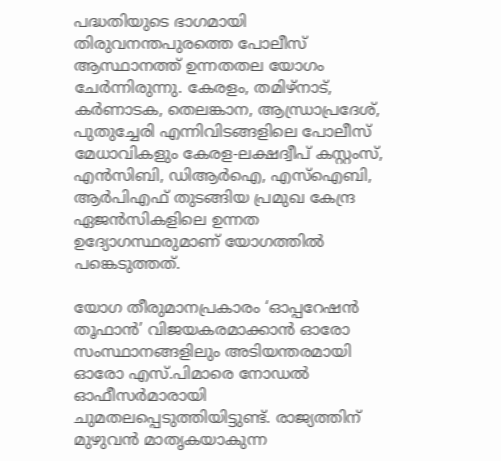പദ്ധതിയുടെ ഭാഗമായി തിരുവനന്തപുരത്തെ പോലീസ് ആസ്ഥാനത്ത് ഉന്നതതല യോഗം ചേർന്നിരുന്നു. കേരളം, തമിഴ്നാട്, കർണാടക, തെലങ്കാന, ആന്ധ്രാപ്രദേശ്, പുതുച്ചേരി എന്നിവിടങ്ങളിലെ പോലീസ് മേധാവികളും കേരള-ലക്ഷദ്വീപ് കസ്റ്റംസ്, എൻസിബി, ഡിആർഐ, എസ്ഐബി, ആർപിഎഫ് തുടങ്ങിയ പ്രമുഖ കേന്ദ്ര ഏജൻസികളിലെ ഉന്നത ഉദ്യോഗസ്ഥരുമാണ് യോഗത്തിൽ പങ്കെടുത്തത്.

യോഗ തീരുമാനപ്രകാരം ‘ഓപ്പറേഷൻ തൂഫാൻ’ വിജയകരമാക്കാൻ ഓരോ സംസ്ഥാനങ്ങളിലും അടിയന്തരമായി ഓരോ എസ്.പിമാരെ നോഡൽ ഓഫീസർമാരായി ചുമതലപ്പെടുത്തിയിട്ടുണ്ട്. രാജ്യത്തിന് മുഴുവൻ മാതൃകയാകുന്ന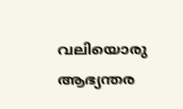വലിയൊരു ആഭ്യന്തര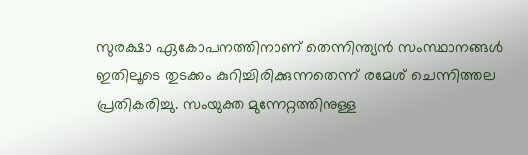സുരക്ഷാ ഏകോപനത്തിനാണ് തെന്നിന്ത്യൻ സംസ്ഥാനങ്ങൾ ഇതിലൂടെ തുടക്കം കുറിച്ചിരിക്കുന്നതെന്ന് രമേശ് ചെന്നിത്തല പ്രതികരിച്ചു. സംയുക്ത മുന്നേറ്റത്തിനുള്ള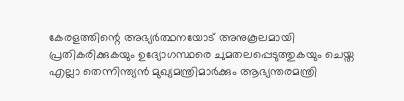കേരളത്തിന്റെ അഭ്യർത്ഥനയോട് അനുകൂലമായി പ്രതികരിക്കുകയും ഉദ്യോഗസ്ഥരെ ചുമതലപ്പെടുത്തുകയും ചെയ്ത എല്ലാ തെന്നിന്ത്യൻ മുഖ്യമന്ത്രിമാർക്കും ആഭ്യന്തരമന്ത്രി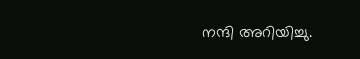നന്ദി അറിയിച്ചു.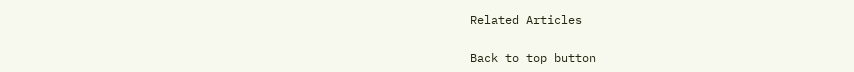Related Articles

Back to top button